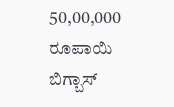50,00,000 ರೂಪಾಯಿ ಬಿಗ್ಬಾಸ್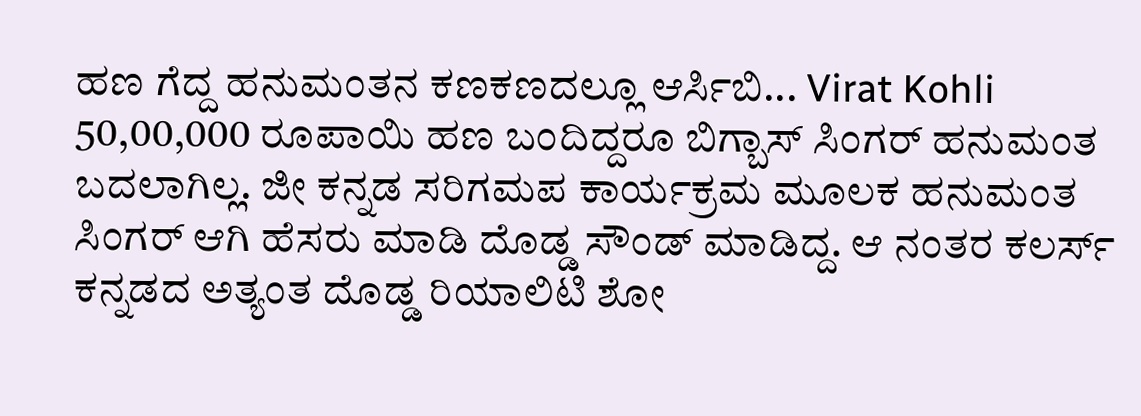ಹಣ ಗೆದ್ದ ಹನುಮಂತನ ಕಣಕಣದಲ್ಲೂ ಆರ್ಸಿಬಿ... Virat Kohli
50,00,000 ರೂಪಾಯಿ ಹಣ ಬಂದಿದ್ದರೂ ಬಿಗ್ಬಾಸ್ ಸಿಂಗರ್ ಹನುಮಂತ ಬದಲಾಗಿಲ್ಲ. ಜೀ ಕನ್ನಡ ಸರಿಗಮಪ ಕಾರ್ಯಕ್ರಮ ಮೂಲಕ ಹನುಮಂತ ಸಿಂಗರ್ ಆಗಿ ಹೆಸರು ಮಾಡಿ ದೊಡ್ಡ ಸೌಂಡ್ ಮಾಡಿದ್ದ. ಆ ನಂತರ ಕಲರ್ಸ್ ಕನ್ನಡದ ಅತ್ಯಂತ ದೊಡ್ಡ ರಿಯಾಲಿಟಿ ಶೋ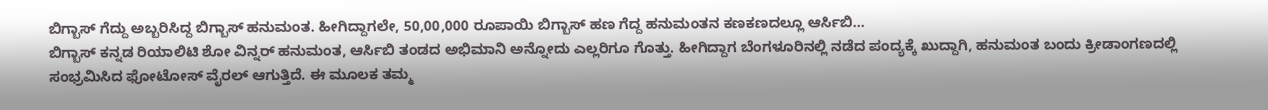ಬಿಗ್ಬಾಸ್ ಗೆದ್ದು ಅಬ್ಬರಿಸಿದ್ದ ಬಿಗ್ಬಾಸ್ ಹನುಮಂತ. ಹೀಗಿದ್ದಾಗಲೇ, 50,00,000 ರೂಪಾಯಿ ಬಿಗ್ಬಾಸ್ ಹಣ ಗೆದ್ದ ಹನುಮಂತನ ಕಣಕಣದಲ್ಲೂ ಆರ್ಸಿಬಿ...
ಬಿಗ್ಬಾಸ್ ಕನ್ನಡ ರಿಯಾಲಿಟಿ ಶೋ ವಿನ್ನರ್ ಹನುಮಂತ, ಆರ್ಸಿಬಿ ತಂಡದ ಅಭಿಮಾನಿ ಅನ್ನೋದು ಎಲ್ಲರಿಗೂ ಗೊತ್ತು. ಹೀಗಿದ್ದಾಗ ಬೆಂಗಳೂರಿನಲ್ಲಿ ನಡೆದ ಪಂದ್ಯಕ್ಕೆ ಖುದ್ದಾಗಿ, ಹನುಮಂತ ಬಂದು ಕ್ರೀಡಾಂಗಣದಲ್ಲಿ ಸಂಭ್ರಮಿಸಿದ ಫೋಟೋಸ್ ವೈರಲ್ ಆಗುತ್ತಿದೆ. ಈ ಮೂಲಕ ತಮ್ಮ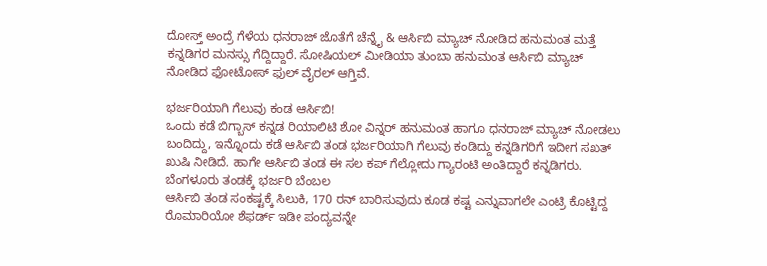ದೋಸ್ತ್ ಅಂದ್ರೆ ಗೆಳೆಯ ಧನರಾಜ್ ಜೊತೆಗೆ ಚೆನ್ನೈ & ಆರ್ಸಿಬಿ ಮ್ಯಾಚ್ ನೋಡಿದ ಹನುಮಂತ ಮತ್ತೆ ಕನ್ನಡಿಗರ ಮನಸ್ಸು ಗೆದ್ದಿದ್ದಾರೆ. ಸೋಷಿಯಲ್ ಮೀಡಿಯಾ ತುಂಬಾ ಹನುಮಂತ ಆರ್ಸಿಬಿ ಮ್ಯಾಚ್ ನೋಡಿದ ಫೋಟೋಸ್ ಫುಲ್ ವೈರಲ್ ಆಗ್ತಿವೆ.

ಭರ್ಜರಿಯಾಗಿ ಗೆಲುವು ಕಂಡ ಆರ್ಸಿಬಿ!
ಒಂದು ಕಡೆ ಬಿಗ್ಬಾಸ್ ಕನ್ನಡ ರಿಯಾಲಿಟಿ ಶೋ ವಿನ್ನರ್ ಹನುಮಂತ ಹಾಗೂ ಧನರಾಜ್ ಮ್ಯಾಚ್ ನೋಡಲು ಬಂದಿದ್ದು, ಇನ್ನೊಂದು ಕಡೆ ಆರ್ಸಿಬಿ ತಂಡ ಭರ್ಜರಿಯಾಗಿ ಗೆಲುವು ಕಂಡಿದ್ದು ಕನ್ನಡಿಗರಿಗೆ ಇದೀಗ ಸಖತ್ ಖುಷಿ ನೀಡಿದೆ. ಹಾಗೇ ಆರ್ಸಿಬಿ ತಂಡ ಈ ಸಲ ಕಪ್ ಗೆಲ್ಲೋದು ಗ್ಯಾರಂಟಿ ಅಂತಿದ್ದಾರೆ ಕನ್ನಡಿಗರು.
ಬೆಂಗಳೂರು ತಂಡಕ್ಕೆ ಭರ್ಜರಿ ಬೆಂಬಲ
ಆರ್ಸಿಬಿ ತಂಡ ಸಂಕಷ್ಟಕ್ಕೆ ಸಿಲುಕಿ, 170 ರನ್ ಬಾರಿಸುವುದು ಕೂಡ ಕಷ್ಟ ಎನ್ನುವಾಗಲೇ ಎಂಟ್ರಿ ಕೊಟ್ಟಿದ್ದ ರೊಮಾರಿಯೋ ಶೆಫರ್ಡ್ ಇಡೀ ಪಂದ್ಯವನ್ನೇ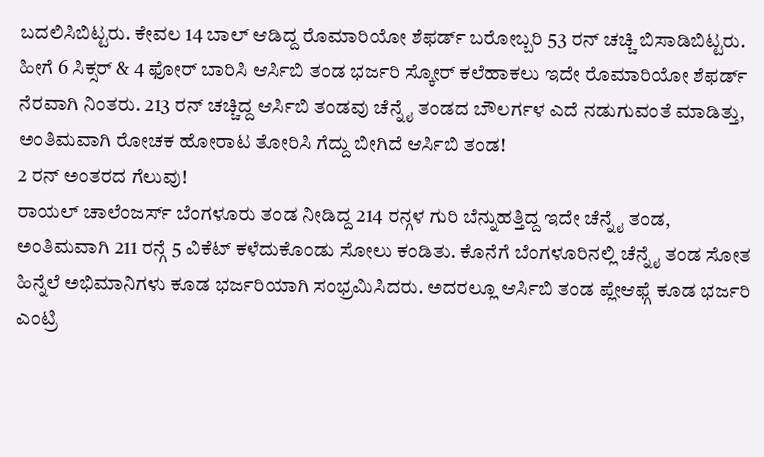ಬದಲಿಸಿಬಿಟ್ಟರು. ಕೇವಲ 14 ಬಾಲ್ ಆಡಿದ್ದ ರೊಮಾರಿಯೋ ಶೆಫರ್ಡ್ ಬರೋಬ್ಬರಿ 53 ರನ್ ಚಚ್ಚಿ ಬಿಸಾಡಿಬಿಟ್ಟರು.
ಹೀಗೆ 6 ಸಿಕ್ಸರ್ & 4 ಫೋರ್ ಬಾರಿಸಿ ಆರ್ಸಿಬಿ ತಂಡ ಭರ್ಜರಿ ಸ್ಕೋರ್ ಕಲೆಹಾಕಲು ಇದೇ ರೊಮಾರಿಯೋ ಶೆಫರ್ಡ್ ನೆರವಾಗಿ ನಿಂತರು. 213 ರನ್ ಚಚ್ಚಿದ್ದ ಆರ್ಸಿಬಿ ತಂಡವು ಚೆನ್ನೈ ತಂಡದ ಬೌಲರ್ಗಳ ಎದೆ ನಡುಗುವಂತೆ ಮಾಡಿತ್ತು, ಅಂತಿಮವಾಗಿ ರೋಚಕ ಹೋರಾಟ ತೋರಿಸಿ ಗೆದ್ದು ಬೀಗಿದೆ ಆರ್ಸಿಬಿ ತಂಡ!
2 ರನ್ ಅಂತರದ ಗೆಲುವು!
ರಾಯಲ್ ಚಾಲೆಂಜರ್ಸ್ ಬೆಂಗಳೂರು ತಂಡ ನೀಡಿದ್ದ 214 ರನ್ಗಳ ಗುರಿ ಬೆನ್ನುಹತ್ತಿದ್ದ ಇದೇ ಚೆನ್ನೈ ತಂಡ, ಅಂತಿಮವಾಗಿ 211 ರನ್ಗೆ 5 ವಿಕೆಟ್ ಕಳೆದುಕೊಂಡು ಸೋಲು ಕಂಡಿತು. ಕೊನೆಗೆ ಬೆಂಗಳೂರಿನಲ್ಲಿ ಚೆನ್ನೈ ತಂಡ ಸೋತ ಹಿನ್ನೆಲೆ ಅಭಿಮಾನಿಗಳು ಕೂಡ ಭರ್ಜರಿಯಾಗಿ ಸಂಭ್ರಮಿಸಿದರು. ಅದರಲ್ಲೂ ಆರ್ಸಿಬಿ ತಂಡ ಪ್ಲೇಆಫ್ಗೆ ಕೂಡ ಭರ್ಜರಿ ಎಂಟ್ರಿ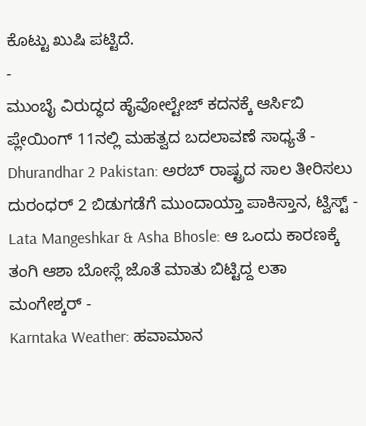ಕೊಟ್ಟು ಖುಷಿ ಪಟ್ಟಿದೆ.
-
ಮುಂಬೈ ವಿರುದ್ಧದ ಹೈವೋಲ್ಟೇಜ್ ಕದನಕ್ಕೆ ಆರ್ಸಿಬಿ ಪ್ಲೇಯಿಂಗ್ 11ನಲ್ಲಿ ಮಹತ್ವದ ಬದಲಾವಣೆ ಸಾಧ್ಯತೆ -
Dhurandhar 2 Pakistan: ಅರಬ್ ರಾಷ್ಟ್ರದ ಸಾಲ ತೀರಿಸಲು ದುರಂಧರ್ 2 ಬಿಡುಗಡೆಗೆ ಮುಂದಾಯ್ತಾ ಪಾಕಿಸ್ತಾನ, ಟ್ವಿಸ್ಟ್ -
Lata Mangeshkar & Asha Bhosle: ಆ ಒಂದು ಕಾರಣಕ್ಕೆ ತಂಗಿ ಆಶಾ ಬೋಸ್ಲೆ ಜೊತೆ ಮಾತು ಬಿಟ್ಟಿದ್ದ ಲತಾ ಮಂಗೇಶ್ಕರ್ -
Karntaka Weather: ಹವಾಮಾನ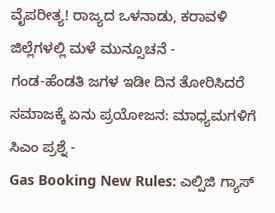ವೈಪರೀತ್ಯ! ರಾಜ್ಯದ ಒಳನಾಡು, ಕರಾವಳಿ ಜಿಲ್ಲೆಗಳಲ್ಲಿ ಮಳೆ ಮುನ್ಸೂಚನೆ -
ಗಂಡ-ಹೆಂಡತಿ ಜಗಳ ಇಡೀ ದಿನ ತೋರಿಸಿದರೆ ಸಮಾಜಕ್ಕೆ ಏನು ಪ್ರಯೋಜನ: ಮಾಧ್ಯಮಗಳಿಗೆ ಸಿಎಂ ಪ್ರಶ್ನೆ -
Gas Booking New Rules: ಎಲ್ಪಿಜಿ ಗ್ಯಾಸ್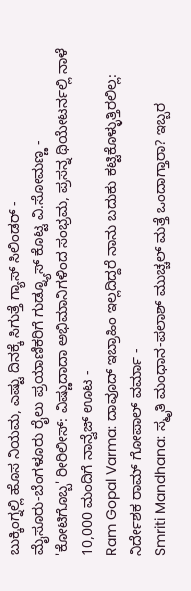ಬುಕ್ಕಿಂಗ್ನಲ್ಲಿ ಹೊಸ ನಿಯಮ, ಎಷ್ಟು ದಿನಕ್ಕೆ ಸಿಗುತ್ತೆ ಗ್ಯಾಸ್ ಸಿಲಿಂಡರ್ -
ಮೈಸೂರು-ಬೆಂಗಳೂರು ರೈಲು ಪ್ರಯಾಣಿಕರಿಗೆ ಗುಡ್ನ್ಯೂಸ್ ಕೊಟ್ಟ ವಿ.ಸೋಮಣ್ಣ -
'ಕೋಟಿಗೊಬ್ಬ' ರೀರಿಲೀಸ್: ವಿಷ್ಣುದಾದಾ ಅಭಿಮಾನಿಗಳಿಂದ ಸಂಭ್ರಮ, ಪ್ರಸನ್ನ ಥಿಯೇಟರ್ನಲ್ಲಿ ನಾಳೆ 10,000 ಮಂದಿಗೆ ನಾನ್ವೆಜ್ ಊಟ -
Ram Gopal Varma: ದಾವೂದ್ ಇಬ್ರಾಹಿಂ ಇಲ್ಲದಿದ್ದರೆ ನಾನು ಬದುಕು ಕಟ್ಟಿಕೊಳ್ಳುತ್ತಿರಲಿಲ್ಲ: ನಿರ್ದೇಶಕ ರಾಮ್ ಗೋಪಾಲ್ ವರ್ಮಾ -
Smriti Mandhana: ಸ್ಮೃತಿ ಮಂಧಾನ-ಪಲಾಶ್ ಮುಚ್ಚಲ್ ಮತ್ತೆ ಒಂದಾಗ್ತಾರಾ? ಇಬ್ಬರ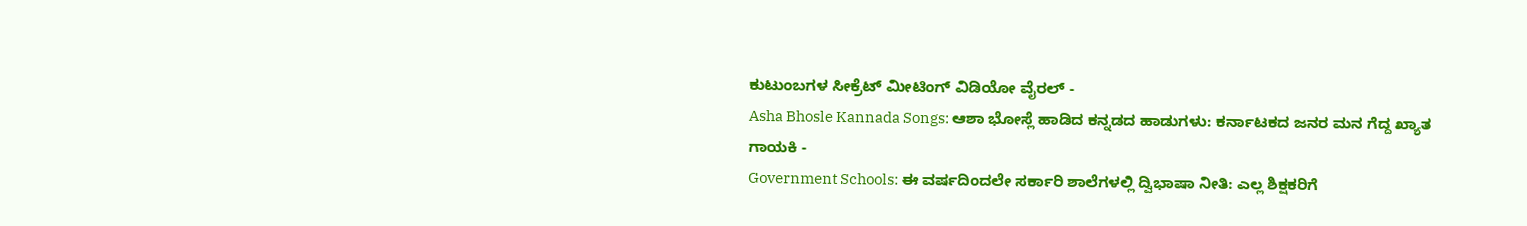ಕುಟುಂಬಗಳ ಸೀಕ್ರೆಟ್ ಮೀಟಿಂಗ್ ವಿಡಿಯೋ ವೈರಲ್ -
Asha Bhosle Kannada Songs: ಆಶಾ ಭೋಸ್ಲೆ ಹಾಡಿದ ಕನ್ನಡದ ಹಾಡುಗಳು: ಕರ್ನಾಟಕದ ಜನರ ಮನ ಗೆದ್ದ ಖ್ಯಾತ ಗಾಯಕಿ -
Government Schools: ಈ ವರ್ಷದಿಂದಲೇ ಸರ್ಕಾರಿ ಶಾಲೆಗಳಲ್ಲಿ ದ್ವಿಭಾಷಾ ನೀತಿ: ಎಲ್ಲ ಶಿಕ್ಷಕರಿಗೆ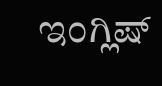ಇಂಗ್ಲಿಷ್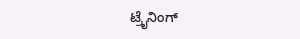ಟ್ರೈನಿಂಗ್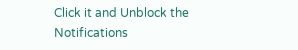Click it and Unblock the Notifications